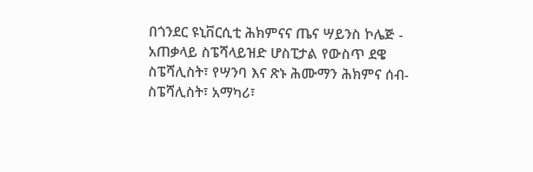በጎንደር ዩኒቨርሲቲ ሕክምናና ጤና ሣይንስ ኮሌጅ - አጠቃላይ ስፔሻላይዝድ ሆስፒታል የውስጥ ደዌ ስፔሻሊስት፣ የሣንባ እና ጽኑ ሕሙማን ሕክምና ሰብ-ስፔሻሊስት፣ አማካሪ፣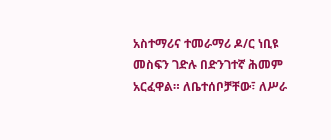አስተማሪና ተመራማሪ ዶ/ር ነቢዩ መስፍን ገድሉ በድንገተኛ ሕመም አርፈዋል። ለቤተሰቦቻቸው፣ ለሥራ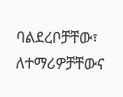ባልደረቦቻቸው፣ ለተማሪዎቻቸውና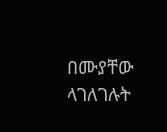በሙያቸው ላገለገሉት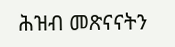ሕዝብ መጽናናትን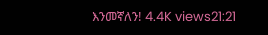እንመኛለን! 4.4K views21:21